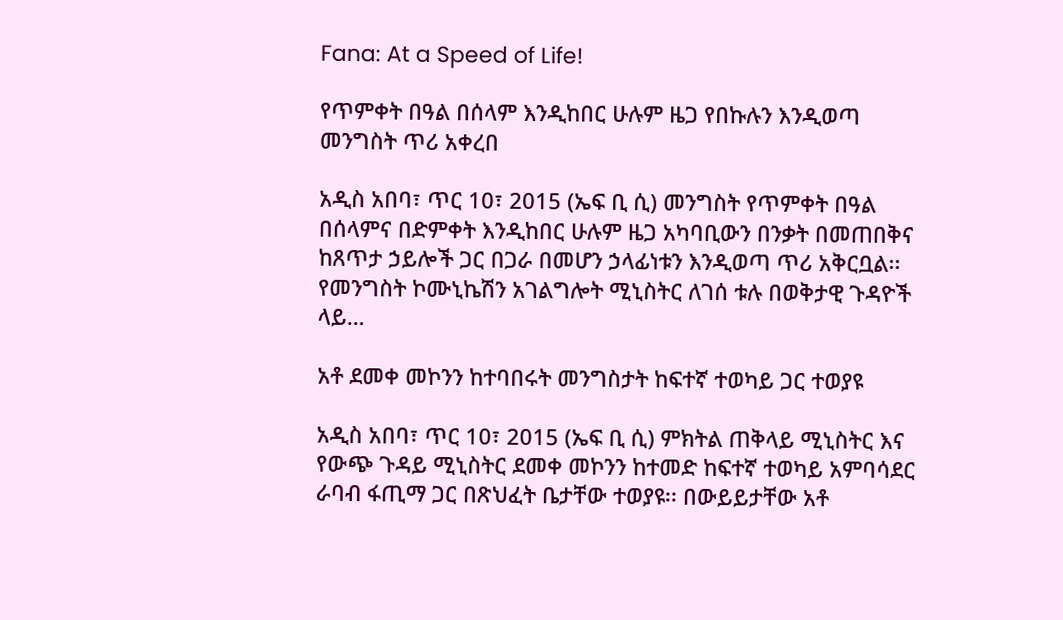Fana: At a Speed of Life!

የጥምቀት በዓል በሰላም እንዲከበር ሁሉም ዜጋ የበኩሉን እንዲወጣ መንግስት ጥሪ አቀረበ

አዲስ አበባ፣ ጥር 10፣ 2015 (ኤፍ ቢ ሲ) መንግስት የጥምቀት በዓል በሰላምና በድምቀት እንዲከበር ሁሉም ዜጋ አካባቢውን በንቃት በመጠበቅና ከጸጥታ ኃይሎች ጋር በጋራ በመሆን ኃላፊነቱን እንዲወጣ ጥሪ አቅርቧል፡፡ የመንግስት ኮሙኒኬሽን አገልግሎት ሚኒስትር ለገሰ ቱሉ በወቅታዊ ጉዳዮች ላይ…

አቶ ደመቀ መኮንን ከተባበሩት መንግስታት ከፍተኛ ተወካይ ጋር ተወያዩ

አዲስ አበባ፣ ጥር 10፣ 2015 (ኤፍ ቢ ሲ) ምክትል ጠቅላይ ሚኒስትር እና የውጭ ጉዳይ ሚኒስትር ደመቀ መኮንን ከተመድ ከፍተኛ ተወካይ አምባሳደር ራባብ ፋጢማ ጋር በጽህፈት ቤታቸው ተወያዩ፡፡ በውይይታቸው አቶ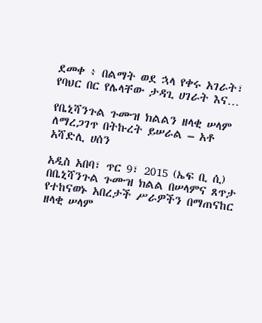ደመቀ ፥ በልማት ወደ ኋላ የቀሩ አገራት፣ የባህር በር የሌላቸው ታዳጊ ሀገራት እና…

የቤኒሻንጉል ጉሙዝ ክልልን ዘላቂ ሠላም ለማረጋገጥ በትኩረት ይሠራል – አቶ አሻድሊ ሀሰን

አዲስ አበባ፣ ጥር 9፣ 2015 (ኤፍ ቢ ሲ) በቤኒሻንጉል ጉሙዝ ክልል በሠላምና ጸጥታ የተከናወኑ አበረታች ሥራዎችን በማጠናከር ዘላቂ ሠላም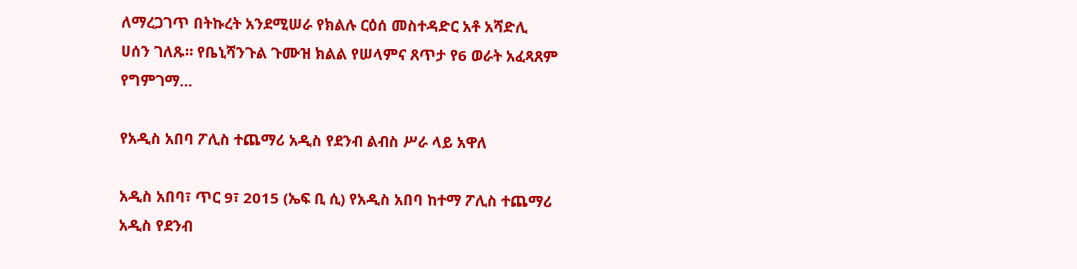ለማረጋገጥ በትኩረት አንደሚሠራ የክልሉ ርዕሰ መስተዳድር አቶ አሻድሊ ሀሰን ገለጹ። የቤኒሻንጉል ጉሙዝ ክልል የሠላምና ጸጥታ የ6 ወራት አፈጻጸም የግምገማ…

የአዲስ አበባ ፖሊስ ተጨማሪ አዲስ የደንብ ልብስ ሥራ ላይ አዋለ

አዲስ አበባ፣ ጥር 9፣ 2015 (ኤፍ ቢ ሲ) የአዲስ አበባ ከተማ ፖሊስ ተጨማሪ አዲስ የደንብ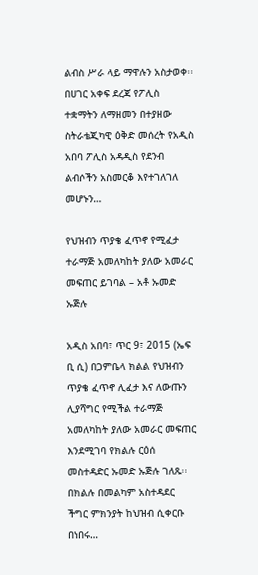ልብስ ሥራ ላይ ማዋሉን አስታወቀ፡፡ በሀገር አቀፍ ደረጃ የፖሊስ ተቋማትን ለማዘመን በተያዘው ስትራቴጂካዊ ዕቅድ መሰረት የአዲስ አበባ ፖሊስ አዳዲስ የደንብ ልብሶችን አስመርቆ እየተገለገለ መሆኑን…

የህዝብን ጥያቄ ፈጥኖ የሚፈታ ተራማጅ አመለካከት ያለው አመራር መፍጠር ይገባል – አቶ ኡመድ ኡጅሉ

አዲስ አበባ፣ ጥር 9፣ 2015 (ኤፍ ቢ ሲ) በጋምቤላ ክልል የህዝብን ጥያቄ ፈጥኖ ሊፈታ እና ለውጡን ሊያሻግር የሚችል ተራማጅ አመለካከት ያለው አመራር መፍጠር እንደሚገባ የክልሉ ርዕሰ መስተዳድር ኡመድ ኡጅሉ ገለጹ፡፡ በክልሉ በመልካም አስተዳደር ችግር ምክንያት ከህዝብ ሲቀርቡ በነበሩ…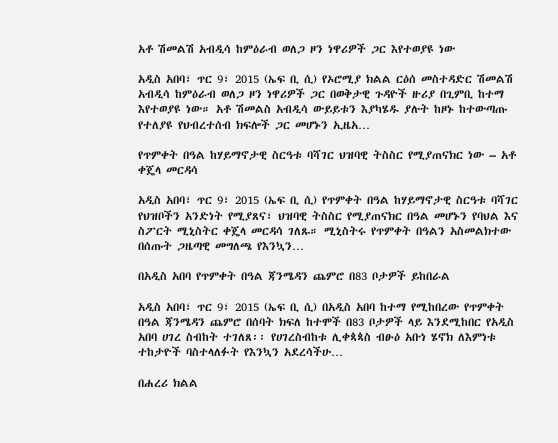አቶ ሽመልሽ አብዲሳ ከምዕራብ ወለጋ ዞን ነዋሪዎች ጋር እየተወያዩ ነው

አዲስ አበባ፣ ጥር 9፣ 2015 (ኤፍ ቢ ሲ) የኦሮሚያ ክልል ርዕሰ መስተዳድር ሽመልሽ አብዲሳ ከምዕራብ ወለጋ ዞን ነዋሪዎች ጋር በወቅታዊ ጉዳዮች ዙሪያ በጊምቢ ከተማ እየተወያዩ ነው። አቶ ሽመልስ አብዲሳ ውይይቱን እያካሄዱ ያሉት ከዞኑ ከተውጣጡ የተለያዩ የህብረተሰብ ክፍሎች ጋር መሆኑን ኢዜአ…

የጥምቀት በዓል ከሃይማኖታዊ ስርዓቱ ባሻገር ህዝባዊ ትስስር የሚያጠናክር ነው – አቶ ቀጄላ መርዳሳ

አዲስ አበባ፣ ጥር 9፣ 2015 (ኤፍ ቢ ሲ) የጥምቀት በዓል ከሃይማኖታዊ ስርዓቱ ባሻገር የህዝቦችን አንድነት የሚያጸና፣ ህዝባዊ ትስስር የሚያጠናክር በዓል መሆኑን የባህል እና ስፖርት ሚኒስትር ቀጄላ መርዳሳ ገለጹ። ሚኒስትሩ የጥምቀት በዓልን አስመልክተው በሰጡት ጋዜጣዊ መግለጫ የእንኳን…

በአዲስ አበባ የጥምቀት በዓል ጃንሜዳን ጨምሮ በ83 ቦታዎች ይከበራል

አዲስ አበባ፣ ጥር 9፣ 2015 (ኤፍ ቢ ሲ) በአዲስ አበባ ከተማ የሚከበረው የጥምቀት በዓል ጃንሜዳን ጨምሮ በሰባት ክፍለ ከተሞች በ83 ቦታዎች ላይ እንደሚከበር የአዲስ አበባ ሀገረ ስብከት ተገለጸ፡፡ የሀገረስብከቱ ሊቀጳጳስ ብፁዕ አቡነ ሄኖክ ለእምነቱ ተከታዮች ባስተላለፉት የእንኳን አደረሳችሁ…

በሐረሪ ክልል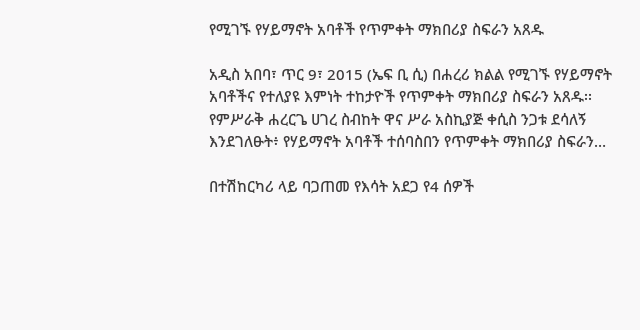የሚገኙ የሃይማኖት አባቶች የጥምቀት ማክበሪያ ስፍራን አጸዱ

አዲስ አበባ፣ ጥር 9፣ 2015 (ኤፍ ቢ ሲ) በሐረሪ ክልል የሚገኙ የሃይማኖት አባቶችና የተለያዩ እምነት ተከታዮች የጥምቀት ማክበሪያ ስፍራን አጸዱ፡፡ የምሥራቅ ሐረርጌ ሀገረ ስብከት ዋና ሥራ አስኪያጅ ቀሲስ ንጋቱ ደሳለኝ እንደገለፁት፥ የሃይማኖት አባቶች ተሰባስበን የጥምቀት ማክበሪያ ስፍራን…

በተሽከርካሪ ላይ ባጋጠመ የእሳት አደጋ የ4 ሰዎች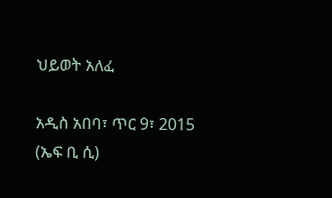ህይወት አለፈ

አዲስ አበባ፣ ጥር 9፣ 2015 (ኤፍ ቢ ሲ)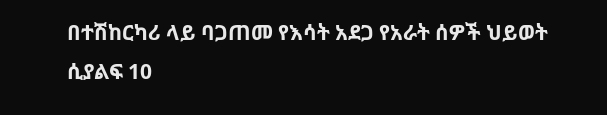በተሽከርካሪ ላይ ባጋጠመ የእሳት አደጋ የአራት ሰዎች ህይወት ሲያልፍ 10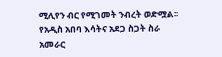ሚሊየን ብር የሚገመት ንብረት ወድሟል፡፡ የአዲስ አበባ እሳትና አደጋ ስጋት ስራ አመራር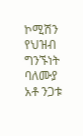ኮሚሽን የህዝብ ግንኙነት ባለሙያ አቶ ንጋቱ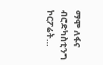ማሞ ለፋና ብሮድካስቲንግ ኮርፖሬት…